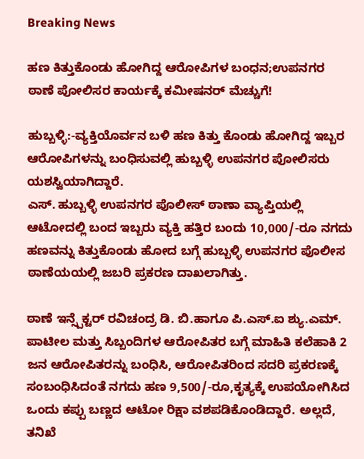Breaking News

ಹಣ ಕಿತ್ತುಕೊಂಡು ಹೋಗಿದ್ದ ಆರೋಪಿಗಳ ಬಂಧನ;ಉಪನಗರ ಠಾಣೆ ಪೋಲಿಸರ ಕಾರ್ಯಕ್ಕೆ ಕಮೀಷನರ್ ಮೆಚ್ಚುಗೆ!

ಹುಬ್ಬಳ್ಳಿ:-ವ್ಯಕ್ತಿಯೊರ್ವನ ಬಳಿ ಹಣ ಕಿತ್ತು ಕೊಂಡು ಹೋಗಿದ್ದ ಇಬ್ಬರ ಆರೋಪಿಗಳನ್ನು ಬಂಧಿಸುವಲ್ಲಿ ಹುಬ್ಬಳ್ಳಿ ಉಪನಗರ ಪೋಲಿಸರು ಯಶಸ್ವಿಯಾಗಿದ್ದಾರೆ.
ಎಸ್. ಹುಬ್ಬಳ್ಳಿ ಉಪನಗರ ಪೊಲೀಸ್ ಠಾಣಾ ವ್ಯಾಪ್ತಿಯಲ್ಲಿ ಆಟೋದಲ್ಲಿ ಬಂದ ಇಬ್ಬರು ವ್ಯಕ್ತಿ ಹತ್ತಿರ ಬಂದು 10,000/-ರೂ ನಗದು ಹಣವನ್ನು ಕಿತ್ತುಕೊಂಡು ಹೋದ ಬಗ್ಗೆ ಹುಬ್ಬಳ್ಳಿ ಉಪನಗರ ಪೊಲೀಸ ಠಾಣೆಯಯಲ್ಲಿ ಜಬರಿ ಪ್ರಕರಣ ದಾಖಲಾಗಿತ್ತು.

ಠಾಣೆ ಇನ್ಸ್ಪೆಕ್ಟರ್ ರವಿಚಂದ್ರ ಡಿ. ಬಿ.ಹಾಗೂ ಪಿ.ಎಸ್.ಐ ಶ್ಯು.ಎಮ್. ಪಾಟೀಲ ಮತ್ತು ಸಿಬ್ಬಂದಿಗಳ ಆರೋಪಿತರ ಬಗ್ಗೆ ಮಾಹಿತಿ ಕಲೆಹಾಕಿ 2 ಜನ ಆರೋಪಿತರನ್ನು ಬಂಧಿಸಿ, ಆರೋಪಿತರಿಂದ ಸದರಿ ಪ್ರಕರಣಕ್ಕೆ ಸಂಬಂಧಿಸಿದಂತೆ ನಗದು ಹಣ 9,500/-ರೂ,ಕೃತ್ಯಕ್ಕೆ ಉಪಯೋಗಿಸಿದ ಒಂದು ಕಪ್ಪು ಬಣ್ಣದ ಆಟೋ ರಿಕ್ಷಾ ವಶಪಡಿಕೊಂಡಿದ್ದಾರೆ. ಅಲ್ಲದೆ, ತನಿಖೆ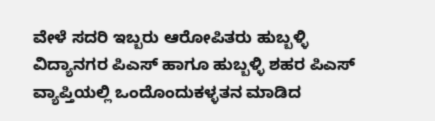ವೇಳೆ ಸದರಿ ಇಬ್ಬರು ಆರೋಪಿತರು ಹುಬ್ಬಳ್ಳಿ ವಿದ್ಯಾನಗರ ಪಿಎಸ್ ಹಾಗೂ ಹುಬ್ಬಳ್ಳಿ ಶಹರ ಪಿಎಸ್ ವ್ಯಾಪ್ತಿಯಲ್ಲಿ ಒಂದೊಂದುಕಳ್ಳತನ ಮಾಡಿದ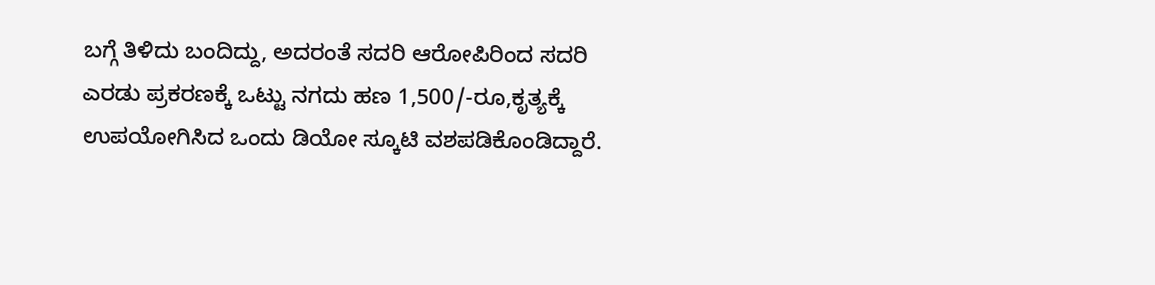ಬಗ್ಗೆ ತಿಳಿದು ಬಂದಿದ್ದು, ಅದರಂತೆ ಸದರಿ ಆರೋಪಿರಿಂದ ಸದರಿ ಎರಡು ಪ್ರಕರಣಕ್ಕೆ ಒಟ್ಟು ನಗದು ಹಣ 1,500/-ರೂ,ಕೃತ್ಯಕ್ಕೆ ಉಪಯೋಗಿಸಿದ ಒಂದು ಡಿಯೋ ಸ್ಕೂಟಿ ವಶಪಡಿಕೊಂಡಿದ್ದಾರೆ.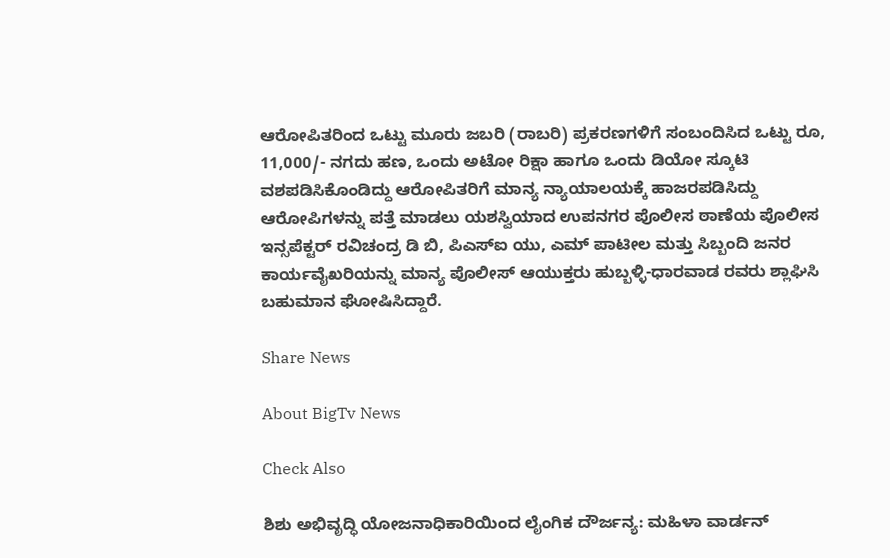ಆರೋಪಿತರಿಂದ ಒಟ್ಟು ಮೂರು ಜಬರಿ (ರಾಬರಿ) ಪ್ರಕರಣಗಳಿಗೆ ಸಂಬಂದಿಸಿದ ಒಟ್ಟು ರೂ, 11,000/- ನಗದು ಹಣ, ಒಂದು ಅಟೋ ರಿಕ್ಷಾ ಹಾಗೂ ಒಂದು ಡಿಯೋ ಸ್ಕೂಟಿ ವಶಪಡಿಸಿಕೊಂಡಿದ್ದು ಆರೋಪಿತರಿಗೆ ಮಾನ್ಯ ನ್ಯಾಯಾಲಯಕ್ಕೆ ಹಾಜರಪಡಿಸಿದ್ದು ಆರೋಪಿಗಳನ್ನು ಪತ್ತೆ ಮಾಡಲು ಯಶಸ್ವಿಯಾದ ಉಪನಗರ ಪೊಲೀಸ ಠಾಣೆಯ ಪೊಲೀಸ ಇನ್ಸಪೆಕ್ಟರ್ ರವಿಚಂದ್ರ ಡಿ ಬಿ, ಪಿಎಸ್‍ಐ ಯು, ಎಮ್ ಪಾಟೀಲ ಮತ್ತು ಸಿಬ್ಬಂದಿ ಜನರ ಕಾರ್ಯವೈಖರಿಯನ್ನು ಮಾನ್ಯ ಪೊಲೀಸ್ ಆಯುಕ್ತರು ಹುಬ್ಬಳ್ಳಿ-ಧಾರವಾಡ ರವರು ಶ್ಲಾಘಿಸಿ ಬಹುಮಾನ ಘೋಷಿಸಿದ್ದಾರೆ.

Share News

About BigTv News

Check Also

ಶಿಶು ಅಭಿವೃದ್ಧಿ ಯೋಜನಾಧಿಕಾರಿಯಿಂದ ಲೈಂಗಿಕ ದೌರ್ಜನ್ಯ: ಮಹಿಳಾ ವಾರ್ಡನ್‌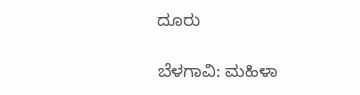ದೂರು

ಬೆಳಗಾವಿ: ಮಹಿಳಾ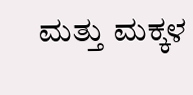ಮತ್ತು ಮಕ್ಕಳ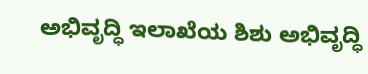ಅಭಿವೃದ್ಧಿ ಇಲಾಖೆಯ ಶಿಶು ಅಭಿವೃದ್ಧಿ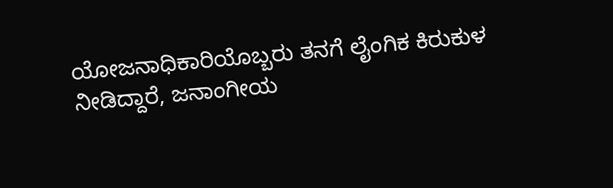ಯೋಜನಾಧಿಕಾರಿಯೊಬ್ಬರು ತನಗೆ ಲೈಂಗಿಕ ಕಿರುಕುಳ ನೀಡಿದ್ದಾರೆ, ಜನಾಂಗೀಯ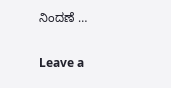ನಿಂದಣೆ …

Leave a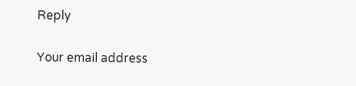Reply

Your email address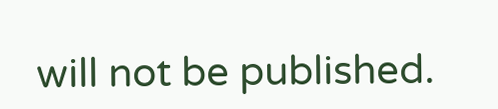will not be published.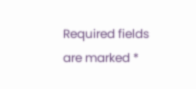Required fields are marked *